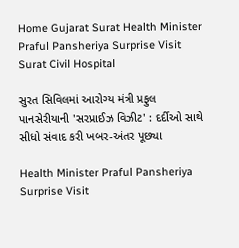Home Gujarat Surat Health Minister Praful Pansheriya Surprise Visit Surat Civil Hospital

સુરત સિવિલમાં આરોગ્ય મંત્રી પ્રફુલ પાનસેરીયાની 'સરપ્રાઈઝ વિઝીટ' : દર્દીઓ સાથે સીધો સંવાદ કરી ખબર-અંતર પૂછ્યા

Health Minister Praful Pansheriya Surprise Visit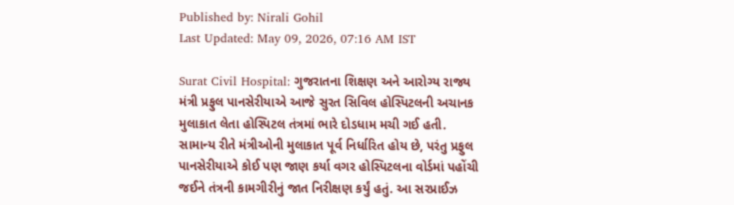Published by: Nirali Gohil
Last Updated: May 09, 2026, 07:16 AM IST

Surat Civil Hospital: ગુજરાતના શિક્ષણ અને આરોગ્ય રાજ્ય મંત્રી પ્રફુલ પાનસેરીયાએ આજે સુરત સિવિલ હોસ્પિટલની અચાનક મુલાકાત લેતા હોસ્પિટલ તંત્રમાં ભારે દોડધામ મચી ગઈ હતી. સામાન્ય રીતે મંત્રીઓની મુલાકાત પૂર્વ નિર્ધારિત હોય છે, પરંતુ પ્રફુલ પાનસેરીયાએ કોઈ પણ જાણ કર્યા વગર હોસ્પિટલના વોર્ડમાં પહોંચી જઈને તંત્રની કામગીરીનું જાત નિરીક્ષણ કર્યું હતું. આ સરપ્રાઈઝ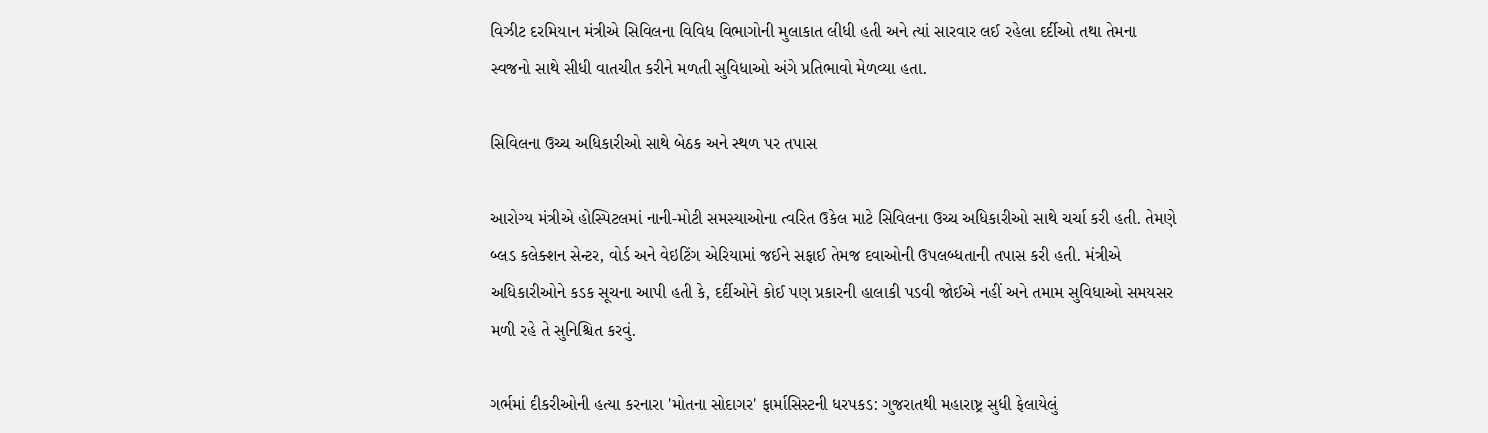વિઝીટ દરમિયાન મંત્રીએ સિવિલના વિવિધ વિભાગોની મુલાકાત લીધી હતી અને ત્યાં સારવાર લઈ રહેલા દર્દીઓ તથા તેમના સ્વજનો સાથે સીધી વાતચીત કરીને મળતી સુવિધાઓ અંગે પ્રતિભાવો મેળવ્યા હતા.

સિવિલના ઉચ્ચ અધિકારીઓ સાથે બેઠક અને સ્થળ પર તપાસ

આરોગ્ય મંત્રીએ હોસ્પિટલમાં નાની-મોટી સમસ્યાઓના ત્વરિત ઉકેલ માટે સિવિલના ઉચ્ચ અધિકારીઓ સાથે ચર્ચા કરી હતી. તેમણે બ્લડ કલેક્શન સેન્ટર, વોર્ડ અને વેઇટિંગ એરિયામાં જઈને સફાઈ તેમજ દવાઓની ઉપલબ્ધતાની તપાસ કરી હતી. મંત્રીએ અધિકારીઓને કડક સૂચના આપી હતી કે, દર્દીઓને કોઈ પણ પ્રકારની હાલાકી પડવી જોઈએ નહીં અને તમામ સુવિધાઓ સમયસર મળી રહે તે સુનિશ્ચિત કરવું.

ગર્ભમાં દીકરીઓની હત્યા કરનારા 'મોતના સોદાગર' ફાર્માસિસ્ટની ધરપકડ: ગુજરાતથી મહારાષ્ટ્ર સુધી ફેલાયેલું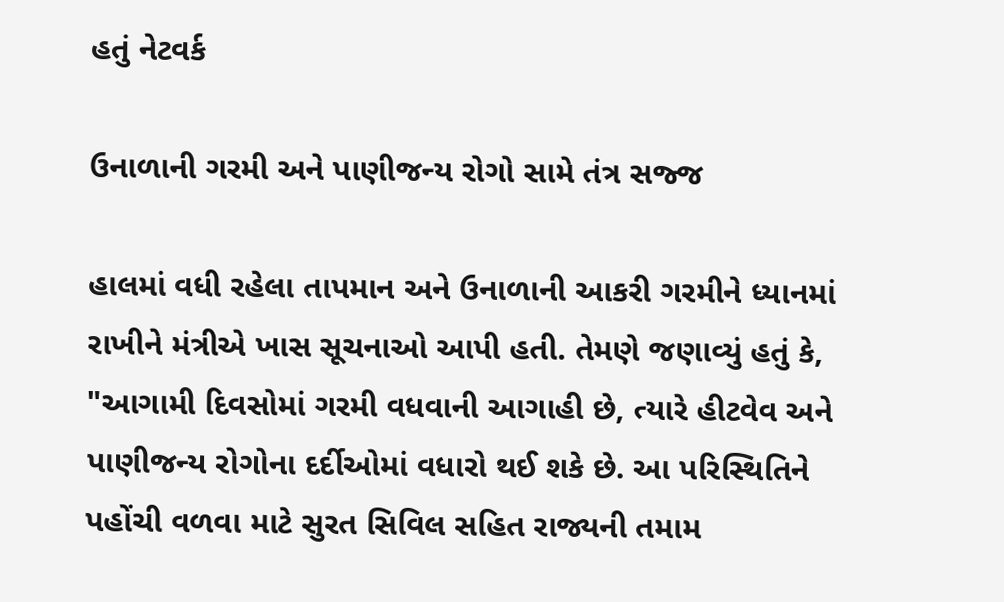હતું નેટવર્ક

ઉનાળાની ગરમી અને પાણીજન્ય રોગો સામે તંત્ર સજ્જ

હાલમાં વધી રહેલા તાપમાન અને ઉનાળાની આકરી ગરમીને ધ્યાનમાં રાખીને મંત્રીએ ખાસ સૂચનાઓ આપી હતી. તેમણે જણાવ્યું હતું કે, "આગામી દિવસોમાં ગરમી વધવાની આગાહી છે, ત્યારે હીટવેવ અને પાણીજન્ય રોગોના દર્દીઓમાં વધારો થઈ શકે છે. આ પરિસ્થિતિને પહોંચી વળવા માટે સુરત સિવિલ સહિત રાજ્યની તમામ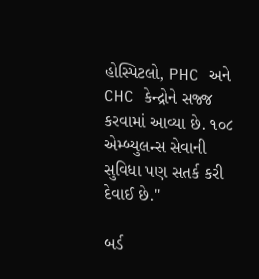હોસ્પિટલો, PHC અને CHC કેન્દ્રોને સજ્જ કરવામાં આવ્યા છે. ૧૦૮ એમ્બ્યુલન્સ સેવાની સુવિધા પણ સતર્ક કરી દેવાઈ છે."

બર્ડ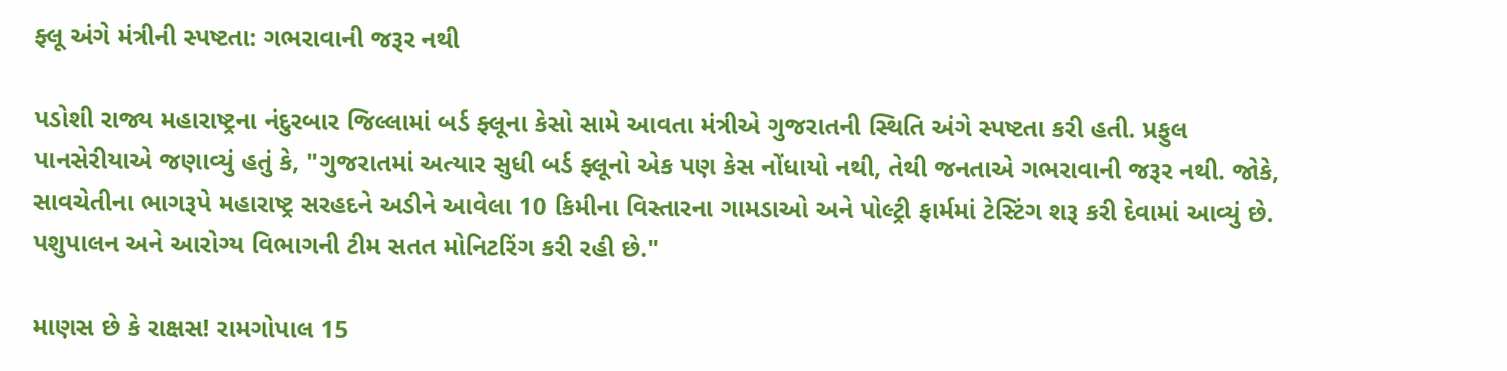ફ્લૂ અંગે મંત્રીની સ્પષ્ટતા: ગભરાવાની જરૂર નથી

પડોશી રાજ્ય મહારાષ્ટ્રના નંદુરબાર જિલ્લામાં બર્ડ ફ્લૂના કેસો સામે આવતા મંત્રીએ ગુજરાતની સ્થિતિ અંગે સ્પષ્ટતા કરી હતી. પ્રફુલ પાનસેરીયાએ જણાવ્યું હતું કે, "ગુજરાતમાં અત્યાર સુધી બર્ડ ફ્લૂનો એક પણ કેસ નોંધાયો નથી, તેથી જનતાએ ગભરાવાની જરૂર નથી. જોકે, સાવચેતીના ભાગરૂપે મહારાષ્ટ્ર સરહદને અડીને આવેલા 10 કિમીના વિસ્તારના ગામડાઓ અને પોલ્ટ્રી ફાર્મમાં ટેસ્ટિંગ શરૂ કરી દેવામાં આવ્યું છે. પશુપાલન અને આરોગ્ય વિભાગની ટીમ સતત મોનિટરિંગ કરી રહી છે."

માણસ છે કે રાક્ષસ! રામગોપાલ 15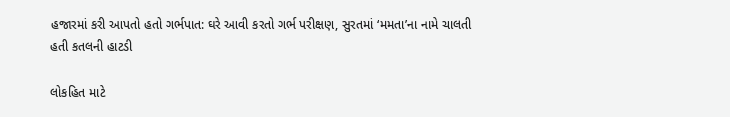હજારમાં કરી આપતો હતો ગર્ભપાત: ઘરે આવી કરતો ગર્ભ પરીક્ષણ, સુરતમાં ‘મમતા’ના નામે ચાલતી હતી કતલની હાટડી

લોકહિત માટે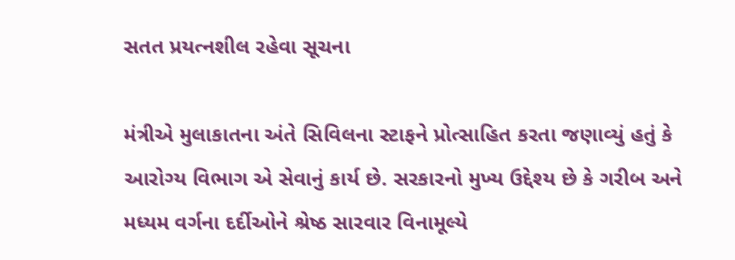સતત પ્રયત્નશીલ રહેવા સૂચના

મંત્રીએ મુલાકાતના અંતે સિવિલના સ્ટાફને પ્રોત્સાહિત કરતા જણાવ્યું હતું કે આરોગ્ય વિભાગ એ સેવાનું કાર્ય છે. સરકારનો મુખ્ય ઉદ્દેશ્ય છે કે ગરીબ અને મધ્યમ વર્ગના દર્દીઓને શ્રેષ્ઠ સારવાર વિનામૂલ્યે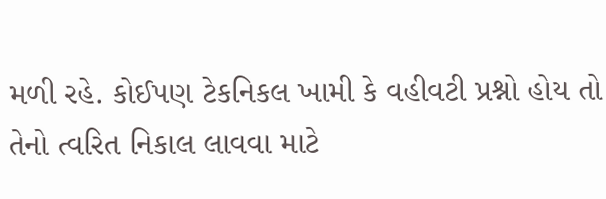મળી રહે. કોઈપણ ટેકનિકલ ખામી કે વહીવટી પ્રશ્નો હોય તો તેનો ત્વરિત નિકાલ લાવવા માટે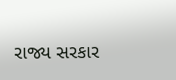રાજ્ય સરકાર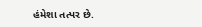હંમેશા તત્પર છે.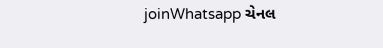joinWhatsapp ચેનલ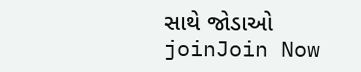સાથે જોડાઓ
joinJoin Now